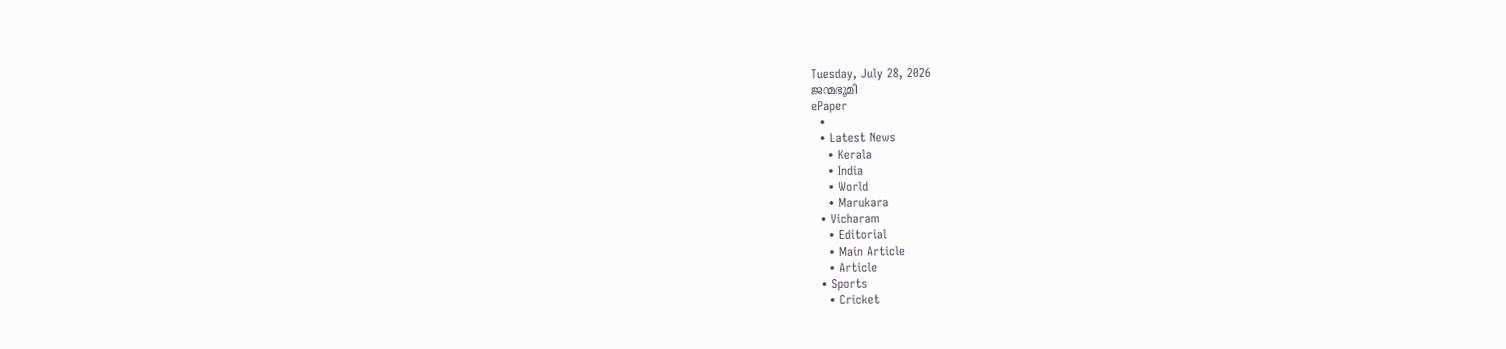Tuesday, July 28, 2026
ജന്മഭൂമി
ePaper
  •
  • Latest News
    • Kerala
    • India
    • World
    • Marukara
  • Vicharam
    • Editorial
    • Main Article
    • Article
  • Sports
    • Cricket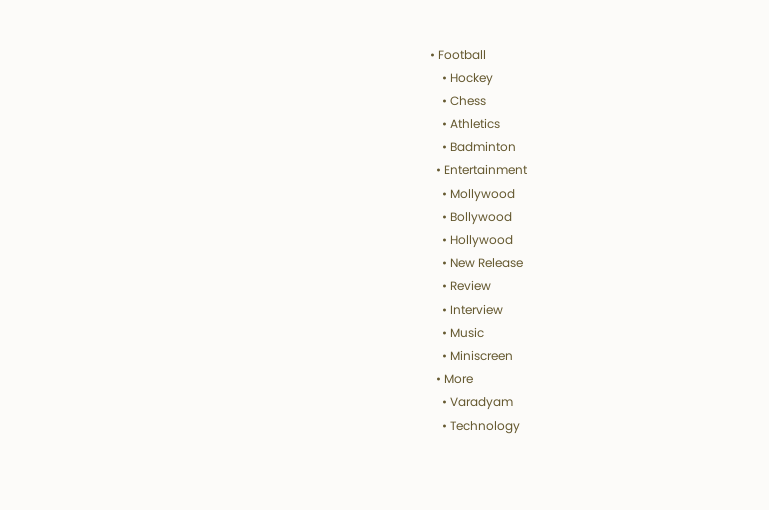• Football
    • Hockey
    • Chess
    • Athletics
    • Badminton
  • Entertainment
    • Mollywood
    • Bollywood
    • Hollywood
    • New Release
    • Review
    • Interview
    • Music
    • Miniscreen
  • More
    • Varadyam
    • Technology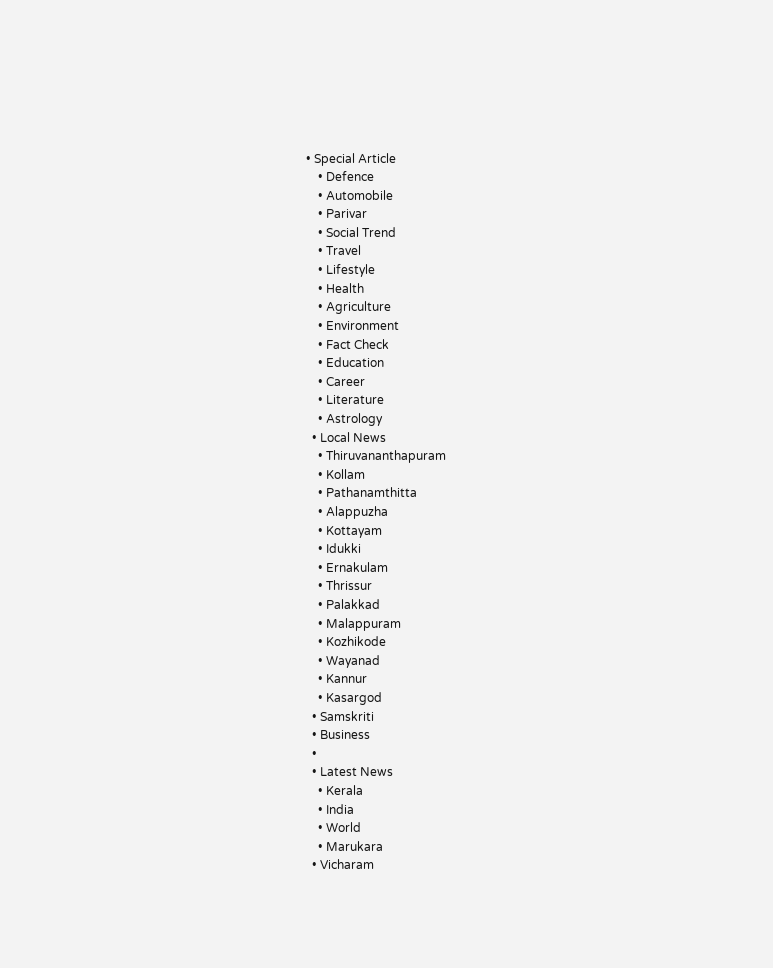• Special Article
    • Defence
    • Automobile
    • Parivar
    • Social Trend
    • Travel
    • Lifestyle
    • Health
    • Agriculture
    • Environment
    • Fact Check
    • Education
    • Career
    • Literature
    • Astrology
  • Local News
    • Thiruvananthapuram
    • Kollam
    • Pathanamthitta
    • Alappuzha
    • Kottayam
    • Idukki
    • Ernakulam
    • Thrissur
    • Palakkad
    • Malappuram
    • Kozhikode
    • Wayanad
    • Kannur
    • Kasargod
  • Samskriti
  • Business
  •
  • Latest News
    • Kerala
    • India
    • World
    • Marukara
  • Vicharam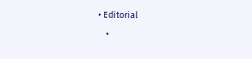• Editorial
    •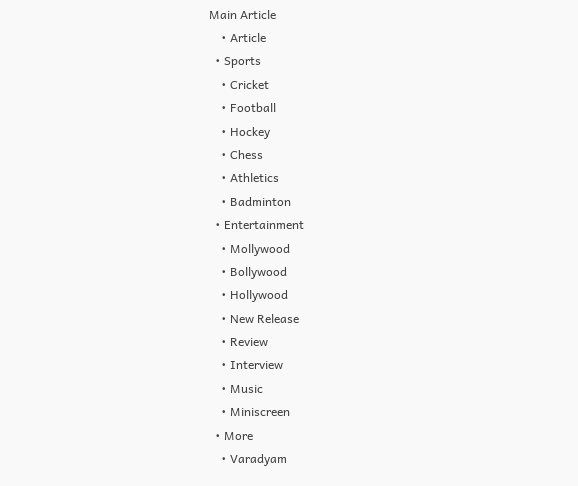Main Article
    • Article
  • Sports
    • Cricket
    • Football
    • Hockey
    • Chess
    • Athletics
    • Badminton
  • Entertainment
    • Mollywood
    • Bollywood
    • Hollywood
    • New Release
    • Review
    • Interview
    • Music
    • Miniscreen
  • More
    • Varadyam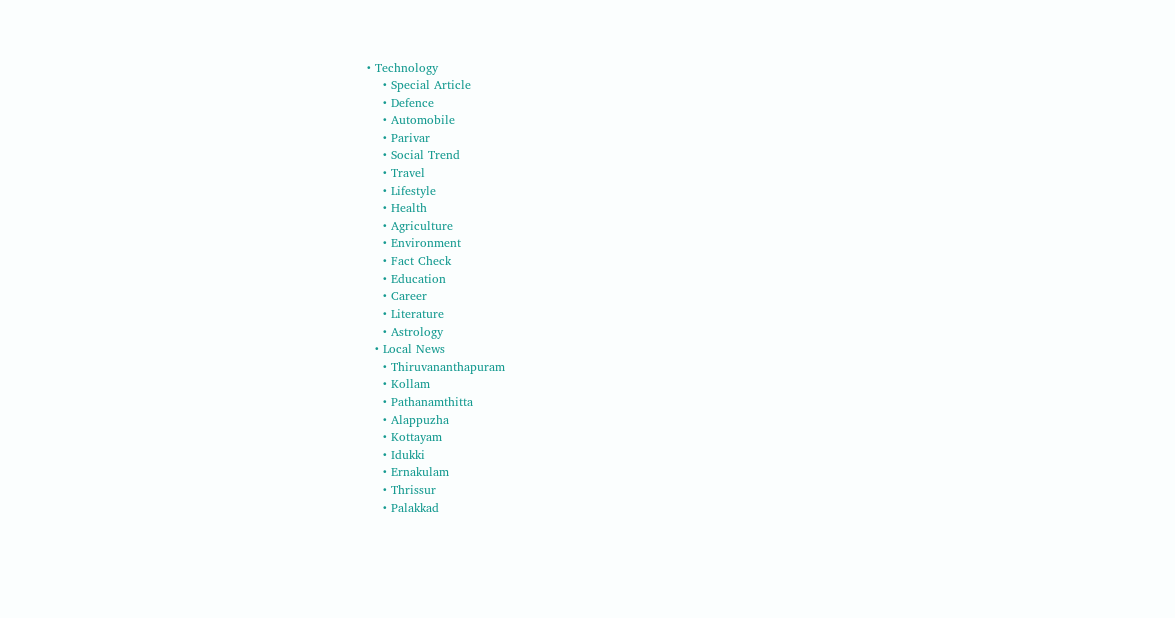• Technology
    • Special Article
    • Defence
    • Automobile
    • Parivar
    • Social Trend
    • Travel
    • Lifestyle
    • Health
    • Agriculture
    • Environment
    • Fact Check
    • Education
    • Career
    • Literature
    • Astrology
  • Local News
    • Thiruvananthapuram
    • Kollam
    • Pathanamthitta
    • Alappuzha
    • Kottayam
    • Idukki
    • Ernakulam
    • Thrissur
    • Palakkad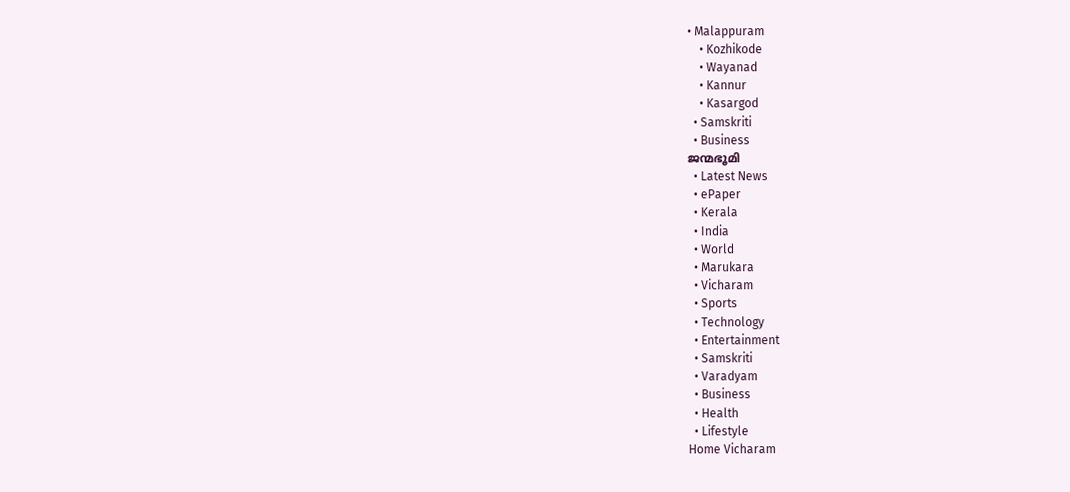• Malappuram
    • Kozhikode
    • Wayanad
    • Kannur
    • Kasargod
  • Samskriti
  • Business
ജന്മഭൂമി
  • Latest News
  • ePaper
  • Kerala
  • India
  • World
  • Marukara
  • Vicharam
  • Sports
  • Technology
  • Entertainment
  • Samskriti
  • Varadyam
  • Business
  • Health
  • Lifestyle
Home Vicharam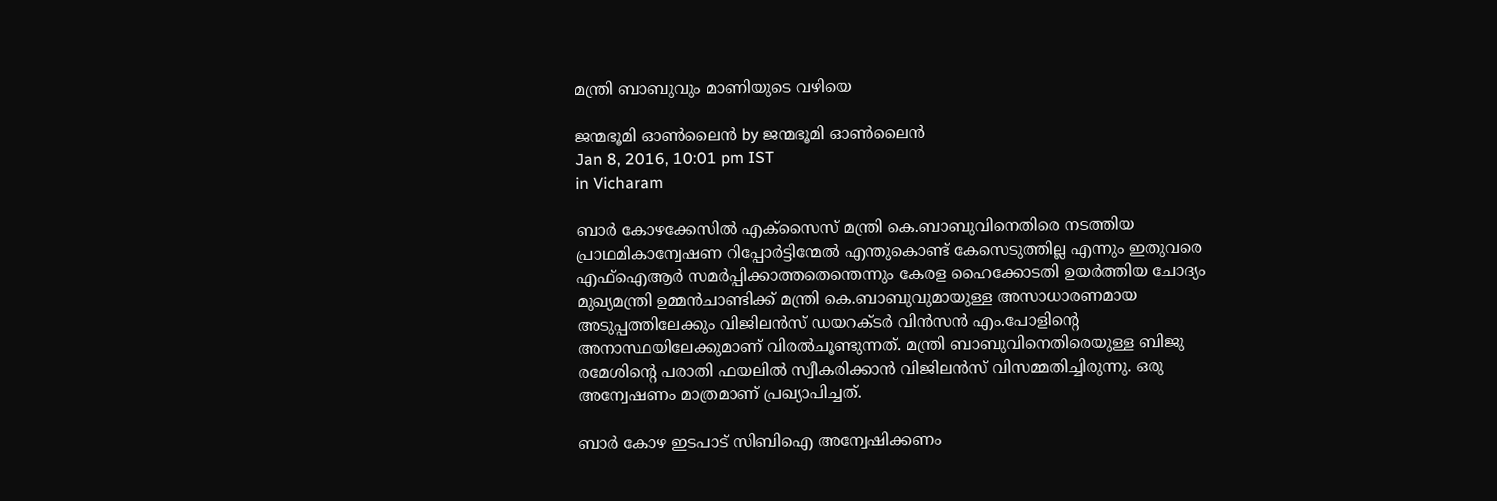മന്ത്രി ബാബുവും മാണിയുടെ വഴിയെ

ജന്മഭൂമി ഓണ്‍ലൈന്‍ by ജന്മഭൂമി ഓണ്‍ലൈന്‍
Jan 8, 2016, 10:01 pm IST
in Vicharam

ബാര്‍ കോഴക്കേസില്‍ എക്‌സൈസ് മന്ത്രി കെ.ബാബുവിനെതിരെ നടത്തിയ പ്രാഥമികാന്വേഷണ റിപ്പോര്‍ട്ടിന്മേല്‍ എന്തുകൊണ്ട് കേസെടുത്തില്ല എന്നും ഇതുവരെ എഫ്‌ഐആര്‍ സമര്‍പ്പിക്കാത്തതെന്തെന്നും കേരള ഹൈക്കോടതി ഉയര്‍ത്തിയ ചോദ്യം മുഖ്യമന്ത്രി ഉമ്മന്‍ചാണ്ടിക്ക് മന്ത്രി കെ.ബാബുവുമായുള്ള അസാധാരണമായ അടുപ്പത്തിലേക്കും വിജിലന്‍സ് ഡയറക്ടര്‍ വിന്‍സന്‍ എം.പോളിന്റെ അനാസ്ഥയിലേക്കുമാണ് വിരല്‍ചൂണ്ടുന്നത്. മന്ത്രി ബാബുവിനെതിരെയുള്ള ബിജു രമേശിന്റെ പരാതി ഫയലില്‍ സ്വീകരിക്കാന്‍ വിജിലന്‍സ് വിസമ്മതിച്ചിരുന്നു. ഒരു അന്വേഷണം മാത്രമാണ് പ്രഖ്യാപിച്ചത്.

ബാര്‍ കോഴ ഇടപാട് സിബിഐ അന്വേഷിക്കണം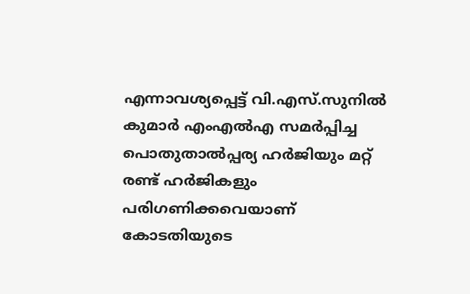എന്നാവശ്യപ്പെട്ട് വി.എസ്.സുനില്‍ കുമാര്‍ എംഎല്‍എ സമര്‍പ്പിച്ച   പൊതുതാല്‍പ്പര്യ ഹര്‍ജിയും മറ്റ് രണ്ട് ഹര്‍ജികളും പരിഗണിക്കവെയാണ് കോടതിയുടെ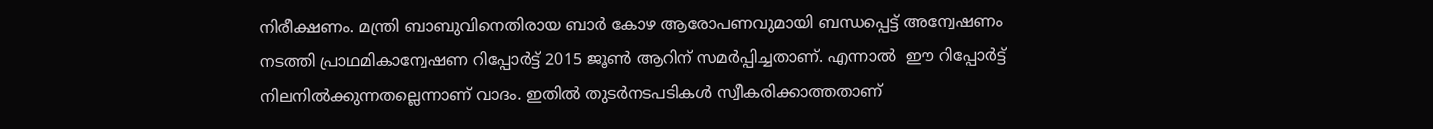നിരീക്ഷണം. മന്ത്രി ബാബുവിനെതിരായ ബാര്‍ കോഴ ആരോപണവുമായി ബന്ധപ്പെട്ട് അന്വേഷണം നടത്തി പ്രാഥമികാന്വേഷണ റിപ്പോര്‍ട്ട് 2015 ജൂണ്‍ ആറിന് സമര്‍പ്പിച്ചതാണ്. എന്നാല്‍  ഈ റിപ്പോര്‍ട്ട് നിലനില്‍ക്കുന്നതല്ലെന്നാണ് വാദം. ഇതില്‍ തുടര്‍നടപടികള്‍ സ്വീകരിക്കാത്തതാണ്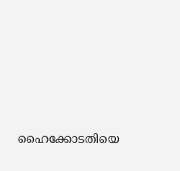ഹൈക്കോടതിയെ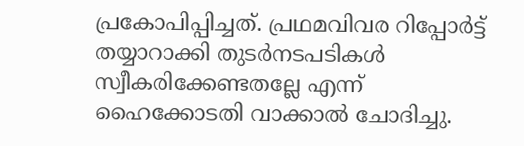പ്രകോപിപ്പിച്ചത്. പ്രഥമവിവര റിപ്പോര്‍ട്ട് തയ്യാറാക്കി തുടര്‍നടപടികള്‍ സ്വീകരിക്കേണ്ടതല്ലേ എന്ന് ഹൈക്കോടതി വാക്കാല്‍ ചോദിച്ചു.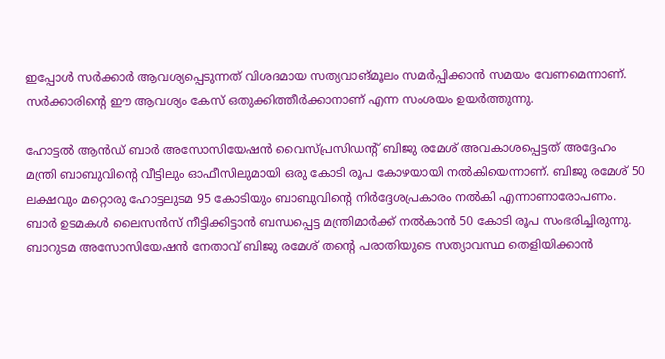ഇപ്പോള്‍ സര്‍ക്കാര്‍ ആവശ്യപ്പെടുന്നത് വിശദമായ സത്യവാങ്മൂലം സമര്‍പ്പിക്കാന്‍ സമയം വേണമെന്നാണ്. സര്‍ക്കാരിന്റെ ഈ ആവശ്യം കേസ് ഒതുക്കിത്തീര്‍ക്കാനാണ് എന്ന സംശയം ഉയര്‍ത്തുന്നു.

ഹോട്ടല്‍ ആന്‍ഡ് ബാര്‍ അസോസിയേഷന്‍ വൈസ്പ്രസിഡന്റ് ബിജു രമേശ് അവകാശപ്പെട്ടത് അദ്ദേഹം മന്ത്രി ബാബുവിന്റെ വീട്ടിലും ഓഫീസിലുമായി ഒരു കോടി രൂപ കോഴയായി നല്‍കിയെന്നാണ്. ബിജു രമേശ് 50 ലക്ഷവും മറ്റൊരു ഹോട്ടലുടമ 95 കോടിയും ബാബുവിന്റെ നിര്‍ദ്ദേശപ്രകാരം നല്‍കി എന്നാണാരോപണം. ബാര്‍ ഉടമകള്‍ ലൈസന്‍സ് നീട്ടിക്കിട്ടാന്‍ ബന്ധപ്പെട്ട മന്ത്രിമാര്‍ക്ക് നല്‍കാന്‍ 50 കോടി രൂപ സംഭരിച്ചിരുന്നു. ബാറുടമ അസോസിയേഷന്‍ നേതാവ് ബിജു രമേശ് തന്റെ പരാതിയുടെ സത്യാവസ്ഥ തെളിയിക്കാന്‍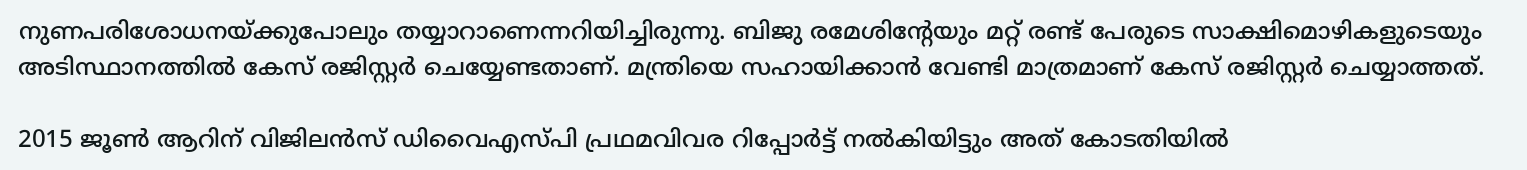നുണപരിശോധനയ്‌ക്കുപോലും തയ്യാറാണെന്നറിയിച്ചിരുന്നു. ബിജു രമേശിന്റേയും മറ്റ് രണ്ട് പേരുടെ സാക്ഷിമൊഴികളുടെയും അടിസ്ഥാനത്തില്‍ കേസ് രജിസ്റ്റര്‍ ചെയ്യേണ്ടതാണ്. മന്ത്രിയെ സഹായിക്കാന്‍ വേണ്ടി മാത്രമാണ് കേസ് രജിസ്റ്റര്‍ ചെയ്യാത്തത്.

2015 ജൂണ്‍ ആറിന് വിജിലന്‍സ് ഡിവൈഎസ്പി പ്രഥമവിവര റിപ്പോര്‍ട്ട് നല്‍കിയിട്ടും അത് കോടതിയില്‍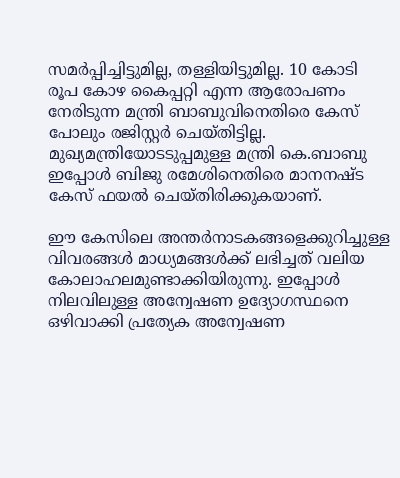സമര്‍പ്പിച്ചിട്ടുമില്ല, തള്ളിയിട്ടുമില്ല. 10 കോടി രൂപ കോഴ കൈപ്പറ്റി എന്ന ആരോപണം നേരിടുന്ന മന്ത്രി ബാബുവിനെതിരെ കേസ് പോലും രജിസ്റ്റര്‍ ചെയ്തിട്ടില്ല. മുഖ്യമന്ത്രിയോടടുപ്പമുള്ള മന്ത്രി കെ.ബാബു ഇപ്പോള്‍ ബിജു രമേശിനെതിരെ മാനനഷ്ട കേസ് ഫയല്‍ ചെയ്തിരിക്കുകയാണ്.

ഈ കേസിലെ അന്തര്‍നാടകങ്ങളെക്കുറിച്ചുള്ള വിവരങ്ങള്‍ മാധ്യമങ്ങള്‍ക്ക് ലഭിച്ചത് വലിയ കോലാഹലമുണ്ടാക്കിയിരുന്നു. ഇപ്പോള്‍  നിലവിലുള്ള അന്വേഷണ ഉദ്യോഗസ്ഥനെ ഒഴിവാക്കി പ്രത്യേക അന്വേഷണ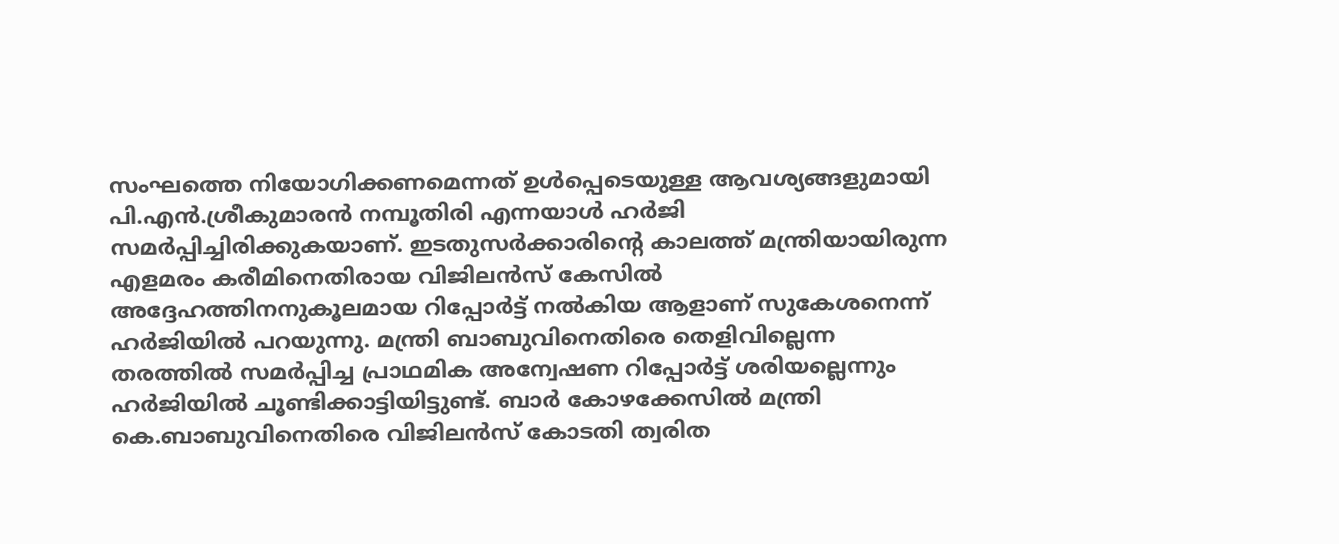സംഘത്തെ നിയോഗിക്കണമെന്നത് ഉള്‍പ്പെടെയുള്ള ആവശ്യങ്ങളുമായി പി.എന്‍.ശ്രീകുമാരന്‍ നമ്പൂതിരി എന്നയാള്‍ ഹര്‍ജി സമര്‍പ്പിച്ചിരിക്കുകയാണ്. ഇടതുസര്‍ക്കാരിന്റെ കാലത്ത് മന്ത്രിയായിരുന്ന എളമരം കരീമിനെതിരായ വിജിലന്‍സ് കേസില്‍ അദ്ദേഹത്തിനനുകൂലമായ റിപ്പോര്‍ട്ട് നല്‍കിയ ആളാണ് സുകേശനെന്ന് ഹര്‍ജിയില്‍ പറയുന്നു. മന്ത്രി ബാബുവിനെതിരെ തെളിവില്ലെന്ന തരത്തില്‍ സമര്‍പ്പിച്ച പ്രാഥമിക അന്വേഷണ റിപ്പോര്‍ട്ട് ശരിയല്ലെന്നും ഹര്‍ജിയില്‍ ചൂണ്ടിക്കാട്ടിയിട്ടുണ്ട്. ബാര്‍ കോഴക്കേസില്‍ മന്ത്രി കെ.ബാബുവിനെതിരെ വിജിലന്‍സ് കോടതി ത്വരിത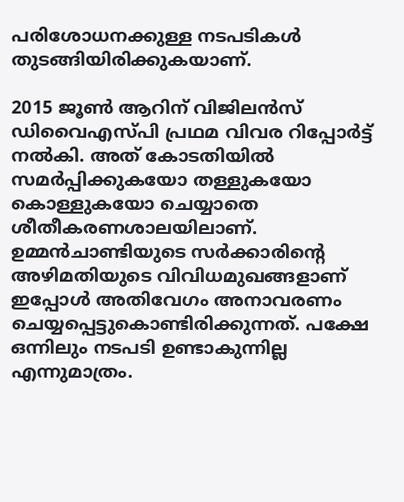പരിശോധനക്കുള്ള നടപടികള്‍ തുടങ്ങിയിരിക്കുകയാണ്.

2015 ജൂണ്‍ ആറിന് വിജിലന്‍സ് ഡിവൈഎസ്പി പ്രഥമ വിവര റിപ്പോര്‍ട്ട് നല്‍കി. അത് കോടതിയില്‍ സമര്‍പ്പിക്കുകയോ തള്ളുകയോ കൊള്ളുകയോ ചെയ്യാതെ ശീതീകരണശാലയിലാണ്.  ഉമ്മന്‍ചാണ്ടിയുടെ സര്‍ക്കാരിന്റെ അഴിമതിയുടെ വിവിധമുഖങ്ങളാണ് ഇപ്പോള്‍ അതിവേഗം അനാവരണം ചെയ്യപ്പെട്ടുകൊണ്ടിരിക്കുന്നത്. പക്ഷേ ഒന്നിലും നടപടി ഉണ്ടാകുന്നില്ല എന്നുമാത്രം.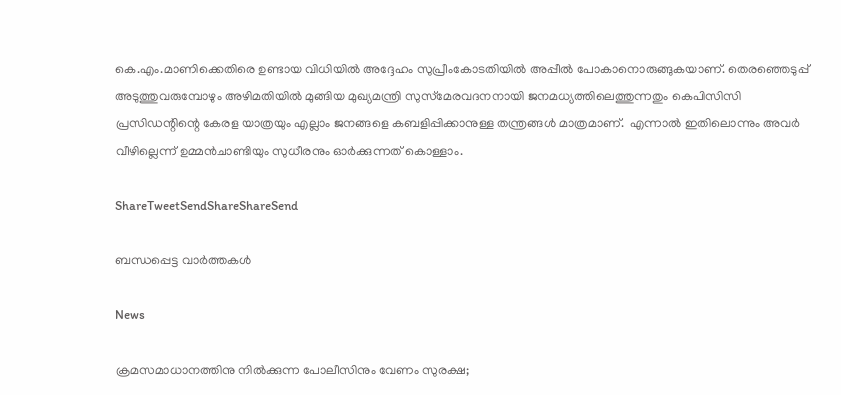കെ.എം.മാണിക്കെതിരെ ഉണ്ടായ വിധിയില്‍ അദ്ദേഹം സുപ്രീംകോടതിയില്‍ അപ്പീല്‍ പോകാനൊരുങ്ങുകയാണ്. തെരഞ്ഞെടുപ്പ് അടുത്തുവരുമ്പോഴും അഴിമതിയില്‍ മുങ്ങിയ മുഖ്യമന്ത്രി സുസ്‌മേരവദനനായി ജനമധ്യത്തിലെത്തുന്നതും കെപിസിസി പ്രസിഡന്റിന്റെ കേരള യാത്രയും എല്ലാം ജനങ്ങളെ കബളിപ്പിക്കാനുള്ള തന്ത്രങ്ങള്‍ മാത്രമാണ്.  എന്നാല്‍ ഇതിലൊന്നും അവര്‍ വീഴില്ലെന്ന് ഉമ്മന്‍ചാണ്ടിയും സുധീരനും ഓര്‍ക്കുന്നത് കൊള്ളാം.

ShareTweetSendShareShareSend

ബന്ധപ്പെട്ട വാര്‍ത്തകള്‍

News

ക്രമസമാധാനത്തിനു നിൽക്കുന്ന പോലീസിനും വേണം സുരക്ഷ;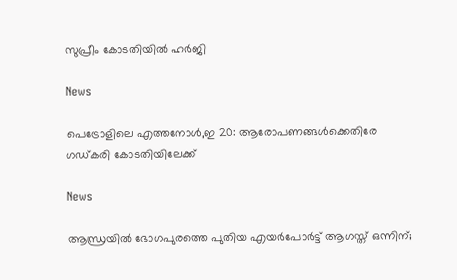സുപ്രീം കോടതിയിൽ ഹർജി

News

പെട്രോളിലെ എത്തനോൾ,ഇ 20: ആരോപണങ്ങൾക്കെതിരേ ഗഡ്കരി കോടതിയിലേക്ക്

News

ആന്ധ്രയിൽ ഭോഗപുരത്തെ പുതിയ എയർപോർട്ട് ആഗസ്ത് ഒന്നിന്;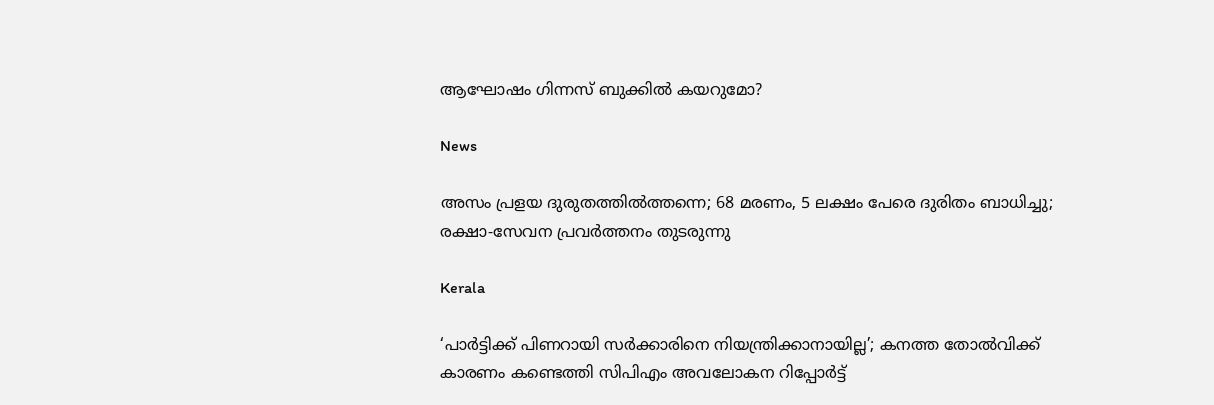ആഘോഷം ഗിന്നസ് ബുക്കിൽ കയറുമോ?

News

അസം പ്രളയ ദുരുതത്തിൽത്തന്നെ; 68 മരണം, 5 ലക്ഷം പേരെ ദുരിതം ബാധിച്ചു; രക്ഷാ-സേവന പ്രവർത്തനം തുടരുന്നു

Kerala

‘പാർട്ടിക്ക് പിണറായി സർക്കാരിനെ നിയന്ത്രിക്കാനായില്ല’; കനത്ത തോൽവിക്ക് കാരണം കണ്ടെത്തി സിപിഎം അവലോകന റിപ്പോർട്ട്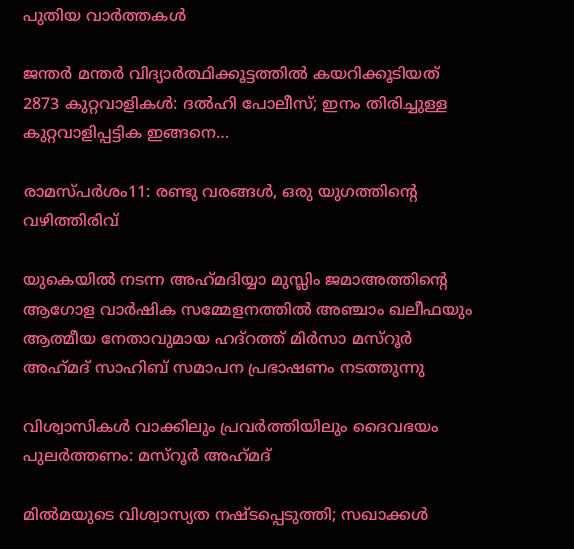പുതിയ വാര്‍ത്തകള്‍

ജന്തർ മന്തർ വിദ്യാർത്ഥിക്കൂട്ടത്തിൽ കയറിക്കൂടിയത് 2873 കുറ്റവാളികൾ: ദൽഹി പോലീസ്; ഇനം തിരിച്ചുള്ള കുറ്റവാളിപ്പട്ടിക ഇങ്ങനെ…

രാമസ്പര്‍ശം11: രണ്ടു വരങ്ങള്‍, ഒരു യുഗത്തിന്റെ വഴിത്തിരിവ്

യുകെയില്‍ നടന്ന അഹ്‌മദിയ്യാ മുസ്ലിം ജമാഅത്തിന്റെ ആഗോള വാര്‍ഷിക സമ്മേളനത്തില്‍ അഞ്ചാം ഖലീഫയും ആത്മീയ നേതാവുമായ ഹദ്റത്ത് മിര്‍സാ മസ്‌റൂര്‍ അഹ്‌മദ് സാഹിബ് സമാപന പ്രഭാഷണം നടത്തുന്നു

വിശ്വാസികള്‍ വാക്കിലും പ്രവര്‍ത്തിയിലും ദൈവഭയം പുലര്‍ത്തണം: മസ്‌റൂര്‍ അഹ്‌മദ്

മില്‍മയുടെ വിശ്വാസ്യത നഷ്ടപ്പെടുത്തി; സഖാക്കള്‍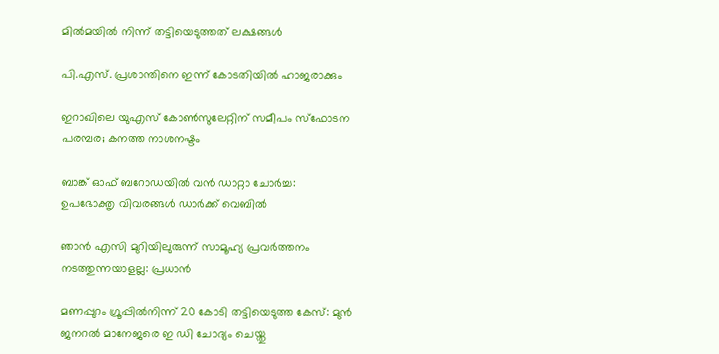മില്‍മയില്‍ നിന്ന് തട്ടിയെടുത്തത് ലക്ഷങ്ങള്‍

പി.എസ്. പ്രശാന്തിനെ ഇന്ന് കോടതിയില്‍ ഹാജരാക്കും

ഇറാഖിലെ യുഎസ് കോണ്‍സുലേറ്റിന് സമീപം സ്‌ഫോടന പരമ്പര; കനത്ത നാശനഷ്ടം

ബാങ്ക് ഓഫ് ബറോഡയില്‍ വന്‍ ഡാറ്റാ ചോര്‍ച്ച: ഉപഭോക്തൃ വിവരങ്ങള്‍ ഡാര്‍ക്ക് വെബില്‍

ഞാൻ എസി മുറിയിലുരുന്ന് സാമൂഹ്യ പ്രവർത്തനം നടത്തുന്നയാളല്ല: പ്രധാൻ

മണപ്പുറം ഗ്രൂപ്പില്‍നിന്ന് 20 കോടി തട്ടിയെടുത്ത കേസ്: മുന്‍ ജനറല്‍ മാനേജരെ ഇ ഡി ചോദ്യം ചെയ്തു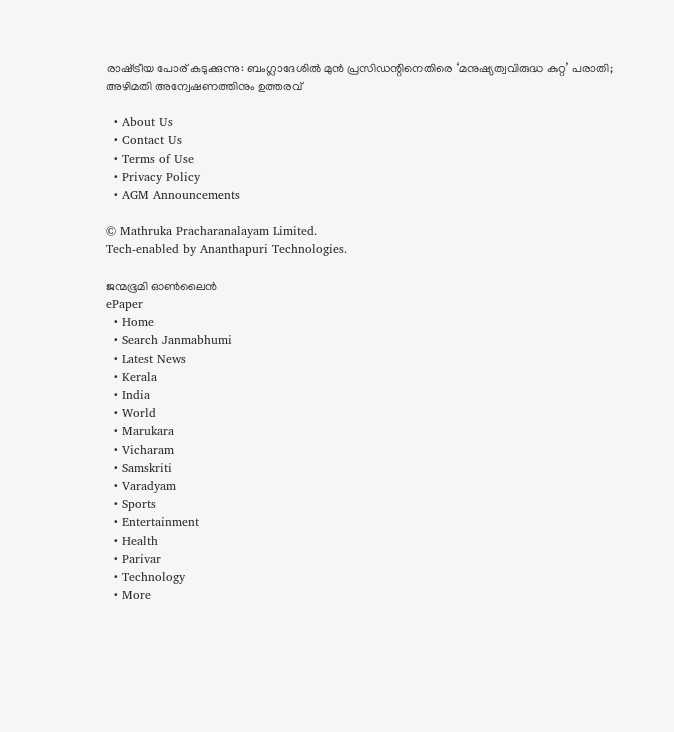രാഷ്‌ട്രീയ പോര് കടുക്കുന്നു: ബംഗ്ലാദേശില്‍ മുന്‍ പ്രസിഡന്റിനെതിരെ ‘മനുഷ്യത്വവിരുദ്ധ കുറ്റ’ പരാതി; അഴിമതി അന്വേഷണത്തിനും ഉത്തരവ്

  • About Us
  • Contact Us
  • Terms of Use
  • Privacy Policy
  • AGM Announcements

© Mathruka Pracharanalayam Limited.
Tech-enabled by Ananthapuri Technologies.

ജന്മഭൂമി ഓണ്‍ലൈന്‍
ePaper
  • Home
  • Search Janmabhumi
  • Latest News
  • Kerala
  • India
  • World
  • Marukara
  • Vicharam
  • Samskriti
  • Varadyam
  • Sports
  • Entertainment
  • Health
  • Parivar
  • Technology
  • More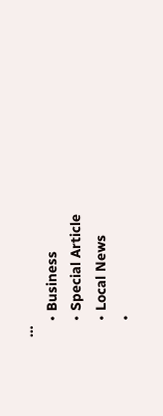…
    • Business
    • Special Article
    • Local News
    •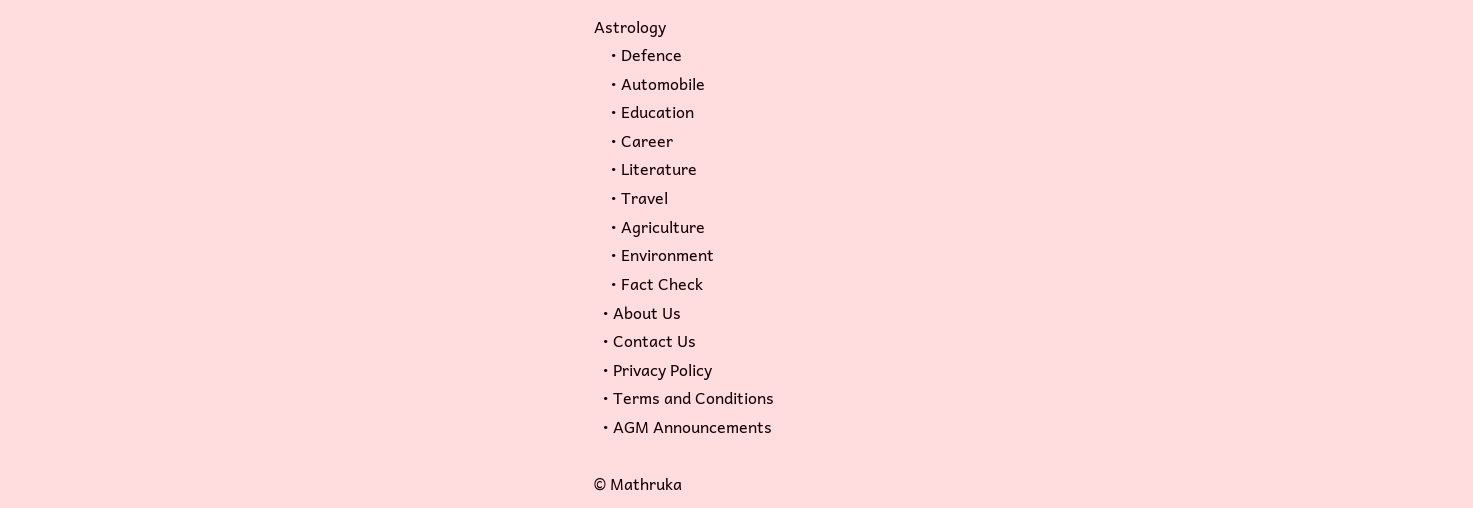Astrology
    • Defence
    • Automobile
    • Education
    • Career
    • Literature
    • Travel
    • Agriculture
    • Environment
    • Fact Check
  • About Us
  • Contact Us
  • Privacy Policy
  • Terms and Conditions
  • AGM Announcements

© Mathruka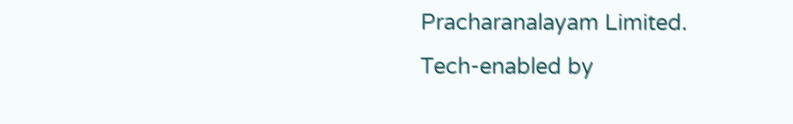Pracharanalayam Limited.
Tech-enabled by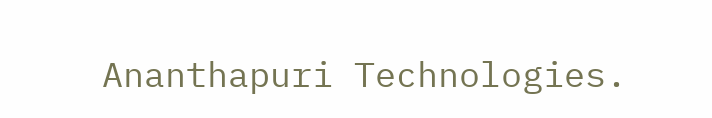Ananthapuri Technologies.